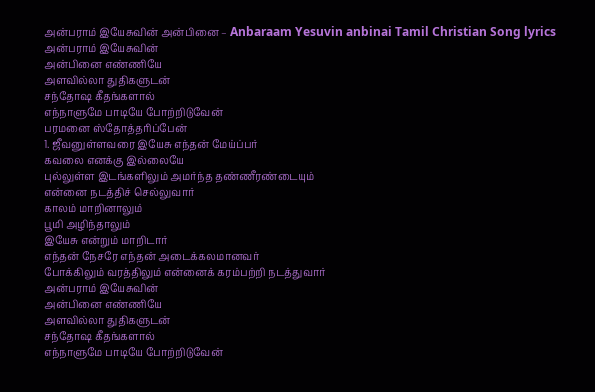அன்பராம் இயேசுவின் அன்பினை – Anbaraam Yesuvin anbinai Tamil Christian Song lyrics
அன்பராம் இயேசுவின்
அன்பினை எண்ணியே
அளவில்லா துதிகளுடன்
சந்தோஷ கீதங்களால்
எந்நாளுமே பாடியே போற்றிடுவேன்
பரமனை ஸ்தோத்தரிப்பேன்
1. ஜீவனுள்ளவரை இயேசு எந்தன் மேய்ப்பர்
கவலை எனக்கு இல்லையே
புல்லுள்ள இடங்களிலும் அமர்ந்த தண்ணீரண்டையும்
என்னை நடத்திச் செல்லுவார்
காலம் மாறினாலும்
பூமி அழிந்தாலும்
இயேசு என்றும் மாறிடார்
எந்தன் நேசரே எந்தன் அடைக்கலமானவர்
போக்கிலும் வரத்திலும் என்னைக் கரம்பற்றி நடத்துவார்
அன்பராம் இயேசுவின்
அன்பினை எண்ணியே
அளவில்லா துதிகளுடன்
சந்தோஷ கீதங்களால்
எந்நாளுமே பாடியே போற்றிடுவேன்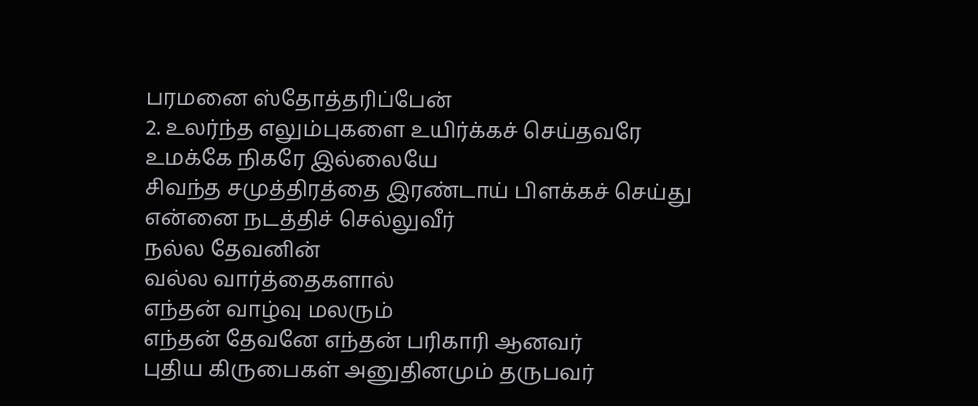பரமனை ஸ்தோத்தரிப்பேன்
2. உலர்ந்த எலும்புகளை உயிர்க்கச் செய்தவரே
உமக்கே நிகரே இல்லையே
சிவந்த சமுத்திரத்தை இரண்டாய் பிளக்கச் செய்து
என்னை நடத்திச் செல்லுவீர்
நல்ல தேவனின்
வல்ல வார்த்தைகளால்
எந்தன் வாழ்வு மலரும்
எந்தன் தேவனே எந்தன் பரிகாரி ஆனவர்
புதிய கிருபைகள் அனுதினமும் தருபவர்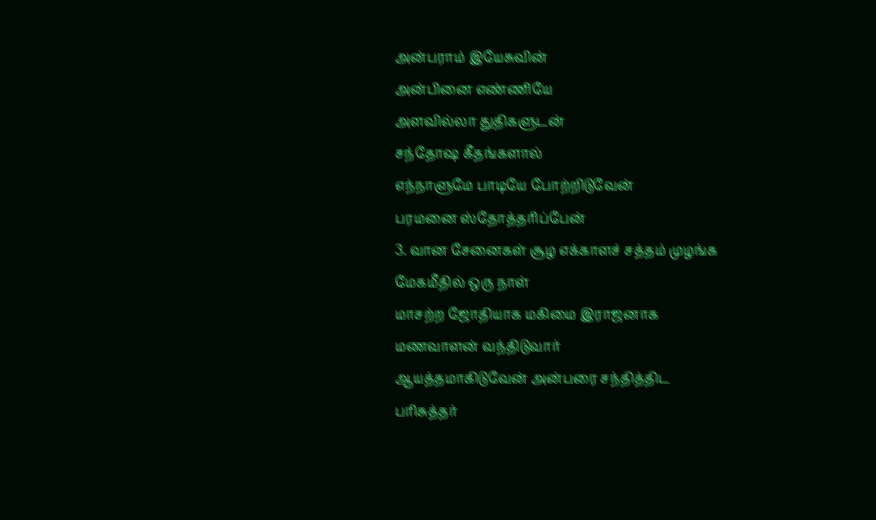அன்பராம் இயேசுவின்
அன்பினை எண்ணியே
அளவில்லா துதிகளுடன்
சந்தோஷ கீதங்களால்
எந்நாளுமே பாடியே போற்றிடுவேன்
பரமனை ஸ்தோத்தரிப்பேன்
3. வான சேனைகள் சூழ எக்காளச் சத்தம் முழங்க
மேகமீதில் ஒரு நாள்
மாசற்ற ஜோதியாக மகிமை இராஜனாக
மணவாளன் வந்திடுவார்
ஆயத்தமாகிடுவேன் அன்பரை சந்தித்திட
பரிசுத்தர்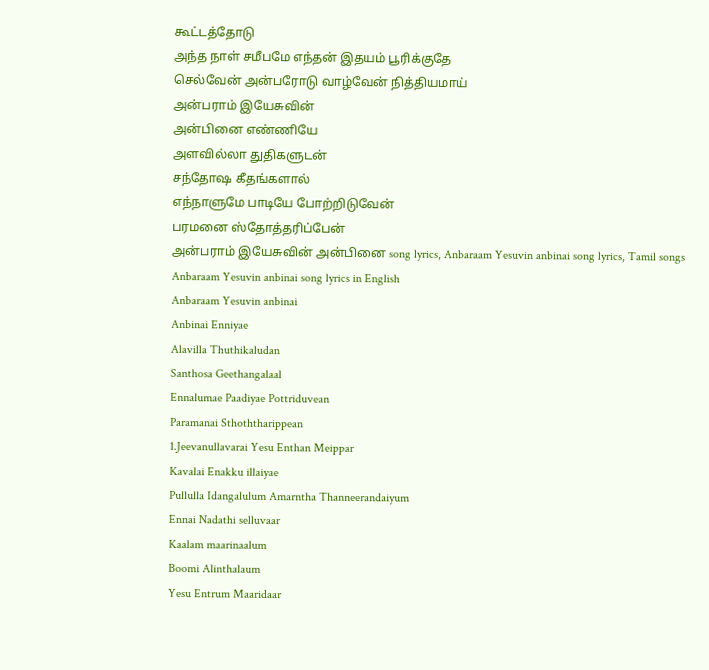கூட்டத்தோடு
அந்த நாள் சமீபமே எந்தன் இதயம் பூரிக்குதே
செல்வேன் அன்பரோடு வாழ்வேன் நித்தியமாய்
அன்பராம் இயேசுவின்
அன்பினை எண்ணியே
அளவில்லா துதிகளுடன்
சந்தோஷ கீதங்களால்
எந்நாளுமே பாடியே போற்றிடுவேன்
பரமனை ஸ்தோத்தரிப்பேன்
அன்பராம் இயேசுவின் அன்பினை song lyrics, Anbaraam Yesuvin anbinai song lyrics, Tamil songs
Anbaraam Yesuvin anbinai song lyrics in English
Anbaraam Yesuvin anbinai
Anbinai Enniyae
Alavilla Thuthikaludan
Santhosa Geethangalaal
Ennalumae Paadiyae Pottriduvean
Paramanai Sthoththarippean
1.Jeevanullavarai Yesu Enthan Meippar
Kavalai Enakku illaiyae
Pullulla Idangalulum Amarntha Thanneerandaiyum
Ennai Nadathi selluvaar
Kaalam maarinaalum
Boomi Alinthalaum
Yesu Entrum Maaridaar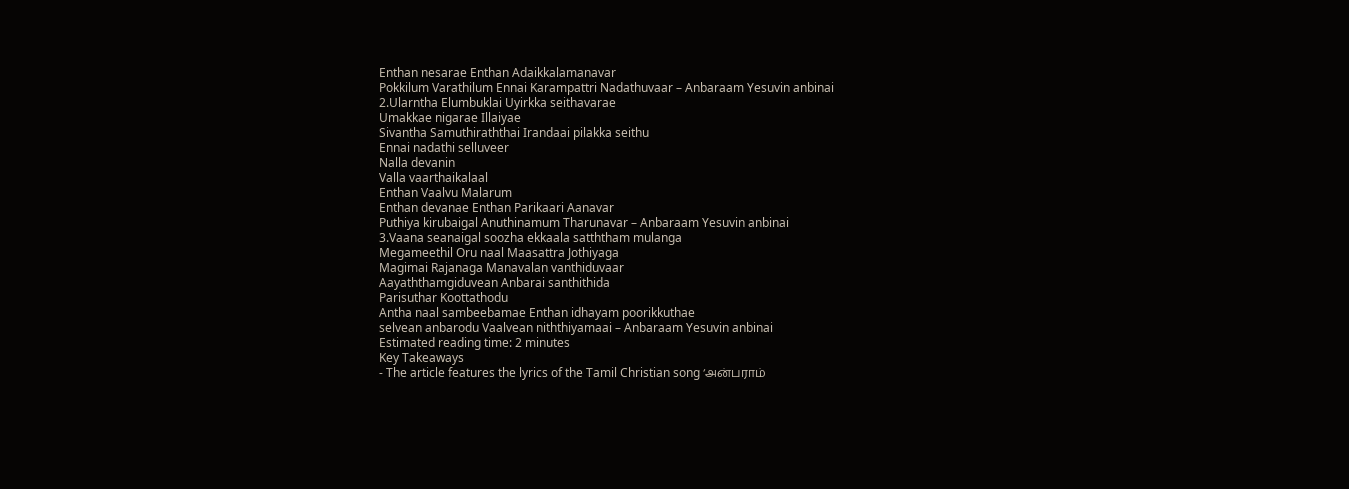Enthan nesarae Enthan Adaikkalamanavar
Pokkilum Varathilum Ennai Karampattri Nadathuvaar – Anbaraam Yesuvin anbinai
2.Ularntha Elumbuklai Uyirkka seithavarae
Umakkae nigarae Illaiyae
Sivantha Samuthiraththai Irandaai pilakka seithu
Ennai nadathi selluveer
Nalla devanin
Valla vaarthaikalaal
Enthan Vaalvu Malarum
Enthan devanae Enthan Parikaari Aanavar
Puthiya kirubaigal Anuthinamum Tharunavar – Anbaraam Yesuvin anbinai
3.Vaana seanaigal soozha ekkaala satththam mulanga
Megameethil Oru naal Maasattra Jothiyaga
Magimai Rajanaga Manavalan vanthiduvaar
Aayaththamgiduvean Anbarai santhithida
Parisuthar Koottathodu
Antha naal sambeebamae Enthan idhayam poorikkuthae
selvean anbarodu Vaalvean niththiyamaai – Anbaraam Yesuvin anbinai
Estimated reading time: 2 minutes
Key Takeaways
- The article features the lyrics of the Tamil Christian song ‘அன்பராம்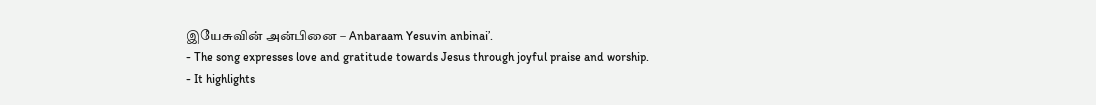இயேசுவின் அன்பினை – Anbaraam Yesuvin anbinai’.
- The song expresses love and gratitude towards Jesus through joyful praise and worship.
- It highlights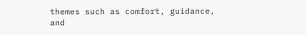themes such as comfort, guidance, and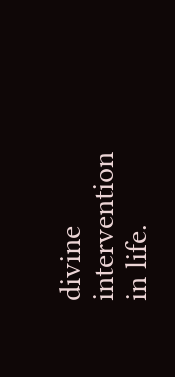divine intervention in life.